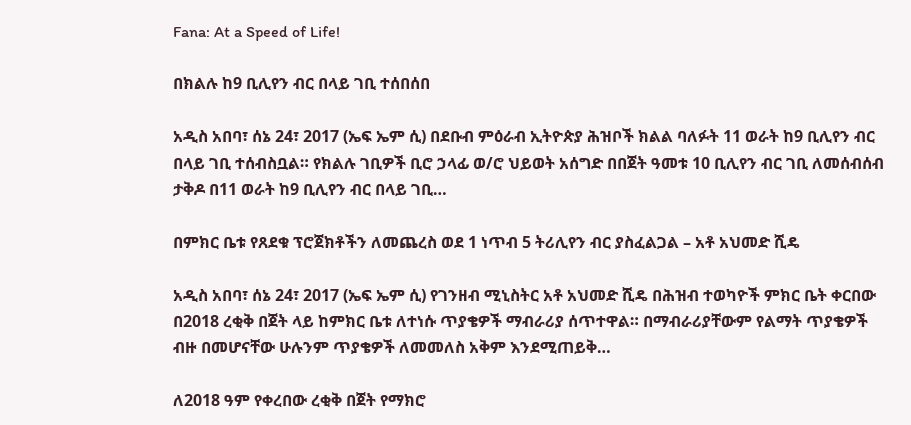Fana: At a Speed of Life!

በክልሉ ከ9 ቢሊየን ብር በላይ ገቢ ተሰበሰበ

አዲስ አበባ፣ ሰኔ 24፣ 2017 (ኤፍ ኤም ሲ) በደቡብ ምዕራብ ኢትዮጵያ ሕዝቦች ክልል ባለፉት 11 ወራት ከ9 ቢሊየን ብር በላይ ገቢ ተሰብስቧል። የክልሉ ገቢዎች ቢሮ ኃላፊ ወ/ሮ ህይወት አሰግድ በበጀት ዓመቱ 10 ቢሊየን ብር ገቢ ለመሰብሰብ ታቅዶ በ11 ወራት ከ9 ቢሊየን ብር በላይ ገቢ…

በምክር ቤቱ የጸደቁ ፕሮጀክቶችን ለመጨረስ ወደ 1 ነጥብ 5 ትሪሊየን ብር ያስፈልጋል – አቶ አህመድ ሺዴ

አዲስ አበባ፣ ሰኔ 24፣ 2017 (ኤፍ ኤም ሲ) የገንዘብ ሚኒስትር አቶ አህመድ ሺዴ በሕዝብ ተወካዮች ምክር ቤት ቀርበው በ2018 ረቂቅ በጀት ላይ ከምክር ቤቱ ለተነሱ ጥያቄዎች ማብራሪያ ሰጥተዋል። በማብራሪያቸውም የልማት ጥያቄዎች ብዙ በመሆናቸው ሁሉንም ጥያቄዎች ለመመለስ አቅም እንደሚጠይቅ…

ለ2018 ዓም የቀረበው ረቂቅ በጀት የማክሮ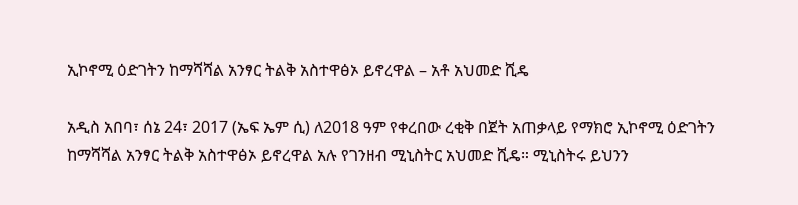ኢኮኖሚ ዕድገትን ከማሻሻል አንፃር ትልቅ አስተዋፅኦ ይኖረዋል – አቶ አህመድ ሺዴ

አዲስ አበባ፣ ሰኔ 24፣ 2017 (ኤፍ ኤም ሲ) ለ2018 ዓም የቀረበው ረቂቅ በጀት አጠቃላይ የማክሮ ኢኮኖሚ ዕድገትን ከማሻሻል አንፃር ትልቅ አስተዋፅኦ ይኖረዋል አሉ የገንዘብ ሚኒስትር አህመድ ሺዴ። ሚኒስትሩ ይህንን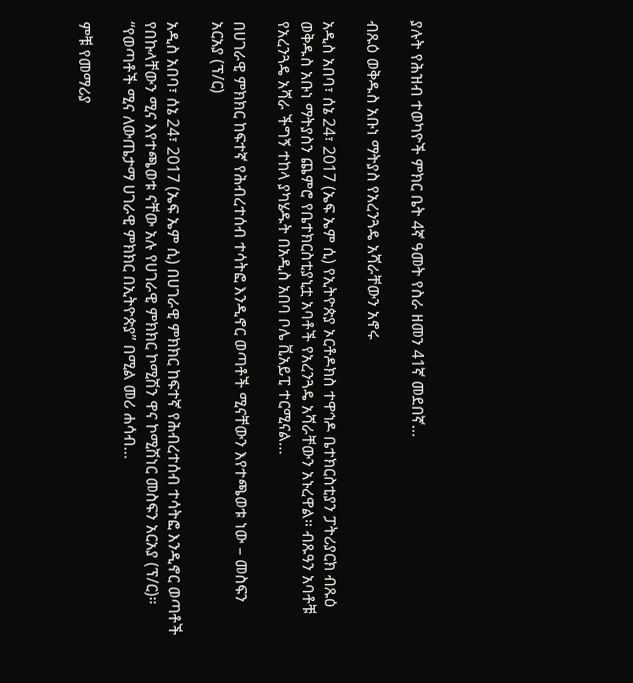ያሉት የሕዝብ ተወካዮች ምክር ቤት 4ኛ ዓመት የስራ ዘመን 41ኛ መደበኛ…

ብጹዕ ወቅዱስ አቡነ ማትያስ የአረንጓዴ አሻራቸውን አኖሩ

አዲስ አበባ፣ ሰኔ 24፣ 2017 (ኤፍ ኤም ሲ) የኢትዮጵያ ኦርቶዶክስ ተዋኅዶ ቤተክርስቲያን ፓትሪያርክ ብጹዕ ወቅዱስ አቡነ ማትያስን ጨምሮ የቤተክርስቲያኒቷ አባቶች የአረንጓዴ አሻራቸውን አኑረዋል። ብጹዓን አባቶቹ የአረንጓዴ አሻራ ችግኝ ተከላ ያካሄዱት በአዲስ አበባ ቦሌ ቪአይፒ ተርሚናል…

በሀገራዊ ምክክር ከፍተኛ የሕብረተሰብ ተሳትፎ እንዲኖር ወጣቶች ሚናቸውን እየተጫወቱ ነው – መስፍን አርአያ (ፕ/ር)

አዲስ አበባ፣ ሰኔ 24፣ 2017 (ኤፍ ኤም ሲ) በሀገራዊ ምክክር ከፍተኛ የሕብረተሰብ ተሳትፎ እንዲኖር ወጣቶች የበኩላቸውን ሚና እየተጫወቱ ናቸው አሉ የሀገራዊ ምክክር ኮሚሽን ዋና ኮሚሽነር መስፍን አርአያ (ፕ/ር)። “የወጣቶች ሚና ለውጤታማ ሀገራዊ ምክክር በኢትዮጵያ” በሚል መሪ ሐሳብ…

ምቹ የመማሪያ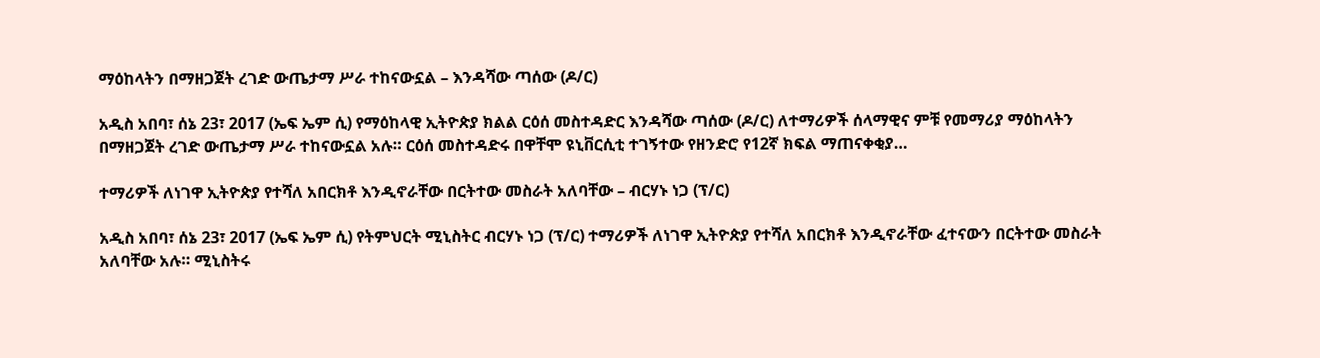ማዕከላትን በማዘጋጀት ረገድ ውጤታማ ሥራ ተከናውኗል – እንዳሻው ጣሰው (ዶ/ር)

አዲስ አበባ፣ ሰኔ 23፣ 2017 (ኤፍ ኤም ሲ) የማዕከላዊ ኢትዮጵያ ክልል ርዕሰ መስተዳድር እንዳሻው ጣሰው (ዶ/ር) ለተማሪዎች ሰላማዊና ምቹ የመማሪያ ማዕከላትን በማዘጋጀት ረገድ ውጤታማ ሥራ ተከናውኗል አሉ። ርዕሰ መስተዳድሩ በዋቸሞ ዩኒቨርሲቲ ተገኝተው የዘንድሮ የ12ኛ ክፍል ማጠናቀቂያ…

ተማሪዎች ለነገዋ ኢትዮጵያ የተሻለ አበርክቶ እንዲኖራቸው በርትተው መስራት አለባቸው – ብርሃኑ ነጋ (ፕ/ር)

አዲስ አበባ፣ ሰኔ 23፣ 2017 (ኤፍ ኤም ሲ) የትምህርት ሚኒስትር ብርሃኑ ነጋ (ፕ/ር) ተማሪዎች ለነገዋ ኢትዮጵያ የተሻለ አበርክቶ እንዲኖራቸው ፈተናውን በርትተው መስራት አለባቸው አሉ። ሚኒስትሩ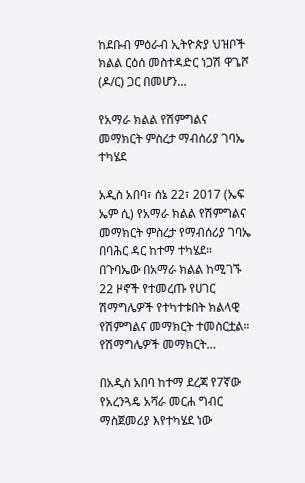ከደቡብ ምዕራብ ኢትዮጵያ ህዝቦች ክልል ርዕሰ መስተዳድር ነጋሽ ዋጌሾ (ዶ/ር) ጋር በመሆን…

የአማራ ክልል የሽምግልና መማክርት ምስረታ ማብሰሪያ ገባኤ ተካሄደ

አዲስ አበባ፣ ሰኔ 22፣ 2017 (ኤፍ ኤም ሲ) የአማራ ክልል የሽምግልና መማክርት ምስረታ የማብሰሪያ ገባኤ በባሕር ዳር ከተማ ተካሄደ። በጉባኤው በአማራ ክልል ከሚገኙ 22 ዞኖች የተመረጡ የሀገር ሽማግሌዎች የተካተቱበት ክልላዊ የሽምግልና መማክርት ተመስርቷል። የሽማግሌዎች መማክርት…

በአዲስ አበባ ከተማ ደረጃ የ7ኛው የአረንጓዴ አሻራ መርሐ ግብር ማስጀመሪያ እየተካሄደ ነው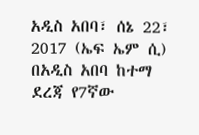አዲስ አበባ፣ ሰኔ 22፣ 2017 (ኤፍ ኤም ሲ) በአዲስ አበባ ከተማ ደረጃ የ7ኛው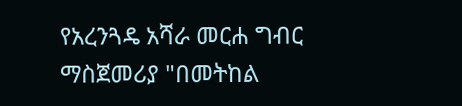የአረንጓዴ አሻራ መርሐ ግብር ማስጀመሪያ "በመትከል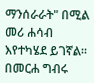ማንሰራራት" በሚል መሪ ሐሳብ እየተካሄደ ይገኛል። በመርሐ ግብሩ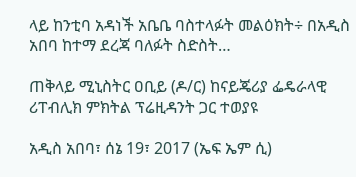ላይ ከንቲባ አዳነች አቤቤ ባስተላፉት መልዕክት÷ በአዲስ አበባ ከተማ ደረጃ ባለፉት ስድስት…

ጠቅላይ ሚኒስትር ዐቢይ (ዶ/ር) ከናይጄሪያ ፌዴራላዊ ሪፐብሊክ ምክትል ፕሬዚዳንት ጋር ተወያዩ

አዲስ አበባ፣ ሰኔ 19፣ 2017 (ኤፍ ኤም ሲ)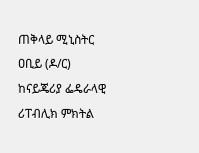ጠቅላይ ሚኒስትር ዐቢይ (ዶ/ር) ከናይጄሪያ ፌዴራላዊ ሪፐብሊክ ምክትል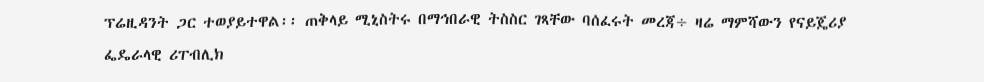ፕሬዚዳንት ጋር ተወያይተዋል፡፡ ጠቅላይ ሚኒስትሩ በማኅበራዊ ትስስር ገጻቸው ባሰፈሩት መረጃ÷ ዛሬ ማምሻውን የናይጄሪያ ፌዴራላዊ ሪፐብሊክ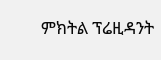ምክትል ፕሬዚዳንት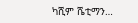ካሺም ሼቲማን…